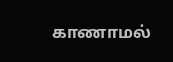காணாமல்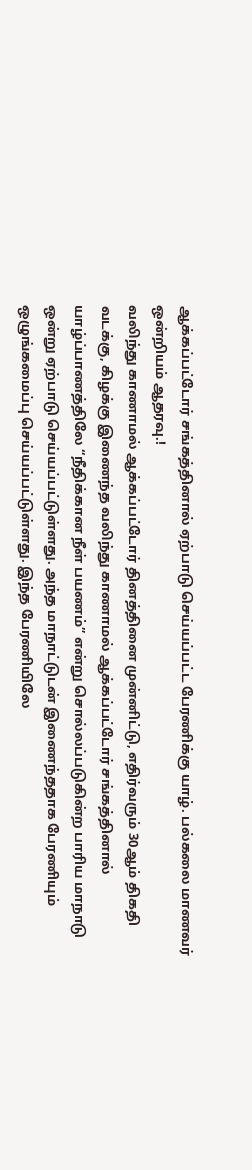ஆக்கப்பட்டோர் சங்கத்தினால் ஏற்பாடு செய்யப்பட்ட பேரணிக்கு யாழ். பல்கலை மாணவர் ஒன்றியம் ஆதரவு.!
வலிந்து காணாமல் ஆக்கப்பட்டோர் தினத்தினை முன்னிட்டு, எதிர்வரும் 30ஆம் திகதி வடக்கு, கிழக்கு இணைந்த வலிந்து காணாமல் ஆக்கப்பட்டோர் சங்கத்தினால் யாழ்ப்பாணத்திலே “நீதிக்கான நீள் பயணம்” என்று சொல்லப்படுகின்ற பாரிய மாநாடு ஒன்று ஏற்பாடு செய்யப்பட்டுள்ளது. அந்த மாநாட்டுடன் இணைந்ததாக பேரணியும் ஒழுங்கமைப்பு செய்யப்பட்டுள்ளது. இந்த பேரணியிலே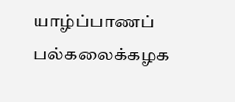யாழ்ப்பாணப் பல்கலைக்கழக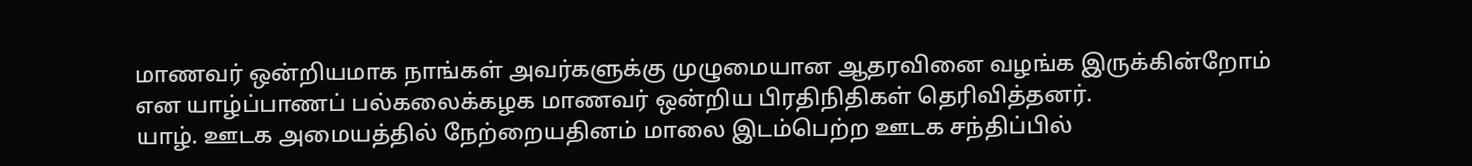மாணவர் ஒன்றியமாக நாங்கள் அவர்களுக்கு முழுமையான ஆதரவினை வழங்க இருக்கின்றோம் என யாழ்ப்பாணப் பல்கலைக்கழக மாணவர் ஒன்றிய பிரதிநிதிகள் தெரிவித்தனர்.
யாழ். ஊடக அமையத்தில் நேற்றையதினம் மாலை இடம்பெற்ற ஊடக சந்திப்பில்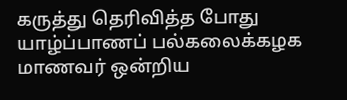கருத்து தெரிவித்த போது யாழ்ப்பாணப் பல்கலைக்கழக மாணவர் ஒன்றிய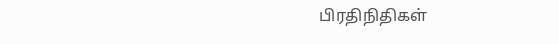பிரதிநிதிகள்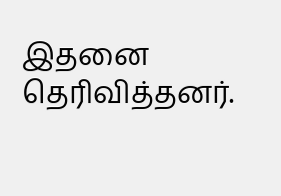இதனை தெரிவித்தனர்.